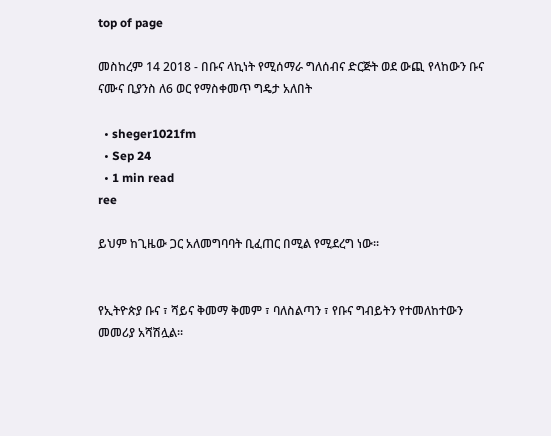top of page

መስከረም 14 2018 - በቡና ላኪነት የሚሰማራ ግለሰብና ድርጅት ወደ ውጪ የላከውን ቡና ናሙና ቢያንስ ለ6 ወር የማስቀመጥ ግዴታ አለበት

  • sheger1021fm
  • Sep 24
  • 1 min read
ree

ይህም ከጊዜው ጋር አለመግባባት ቢፈጠር በሚል የሚደረግ ነው፡፡


የኢትዮጵያ ቡና ፣ ሻይና ቅመማ ቅመም ፣ ባለስልጣን ፣ የቡና ግብይትን የተመለከተውን መመሪያ አሻሽሏል፡፡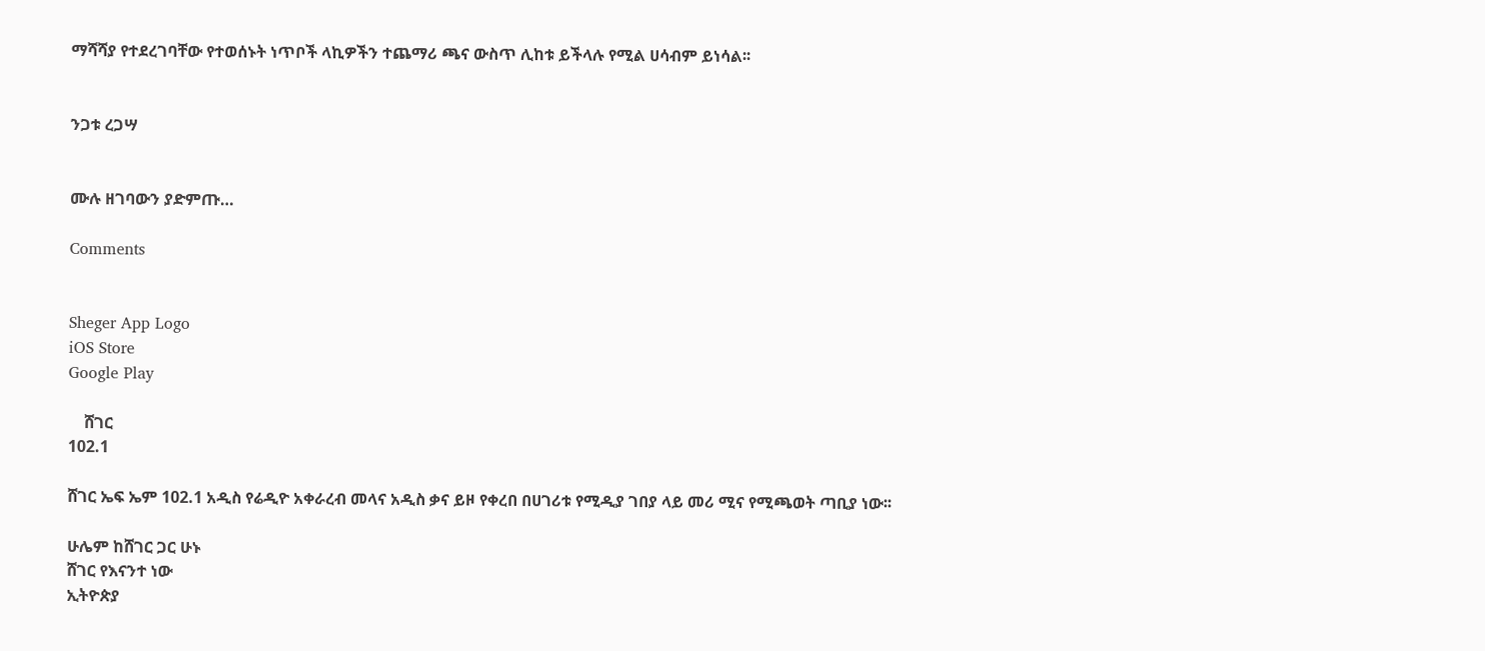ማሻሻያ የተደረገባቸው የተወሰኑት ነጥቦች ላኪዎችን ተጨማሪ ጫና ውስጥ ሊከቱ ይችላሉ የሚል ሀሳብም ይነሳል፡፡


ንጋቱ ረጋሣ


ሙሉ ዘገባውን ያድምጡ…

Comments


Sheger App Logo
iOS Store
Google Play

    ሸገር
102.1

ሸገር ኤፍ ኤም 102.1 አዲስ የሬዲዮ አቀራረብ መላና አዲስ ቃና ይዞ የቀረበ በሀገሪቱ የሚዲያ ገበያ ላይ መሪ ሚና የሚጫወት ጣቢያ ነው፡፡

ሁሌም ከሸገር ጋር ሁኑ
ሸገር የእናንተ ነው
ኢትዮጵያ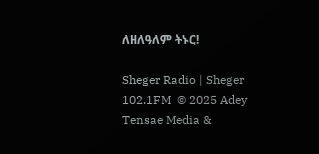ለዘለዓለም ትኑር!

Sheger Radio | Sheger 102.1FM  © 2025 Adey Tensae Media &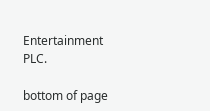Entertainment PLC.

bottom of page